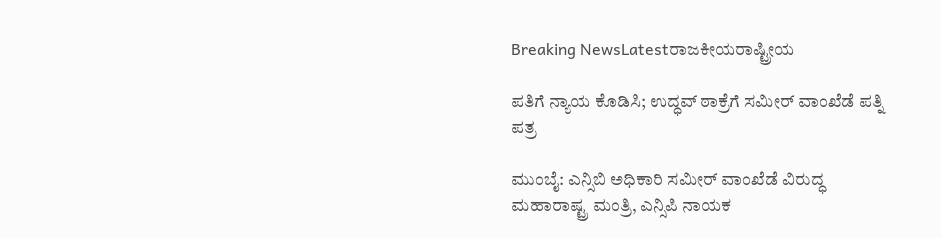Breaking NewsLatestರಾಜಕೀಯರಾಷ್ಟ್ರೀಯ

ಪತಿಗೆ ನ್ಯಾಯ ಕೊಡಿಸಿ; ಉದ್ಧವ್ ಠಾಕ್ರೆಗೆ ಸಮೀರ್ ವಾಂಖೆಡೆ ಪತ್ನಿ ಪತ್ರ

ಮುಂಬೈ: ಎನ್ಸಿಬಿ ಅಧಿಕಾರಿ ಸಮೀರ್ ವಾಂಖೆಡೆ ವಿರುದ್ಧ ಮಹಾರಾಷ್ಟ್ರ ಮಂತ್ರಿ, ಎನ್ಸಿಪಿ ನಾಯಕ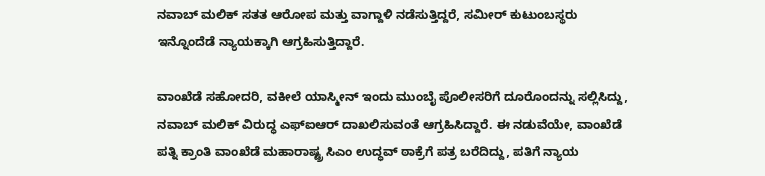ನವಾಬ್ ಮಲಿಕ್ ಸತತ ಆರೋಪ ಮತ್ತು ವಾಗ್ದಾಳಿ ನಡೆಸುತ್ತಿದ್ದರೆ, ಸಮೀರ್ ಕುಟುಂಬಸ್ಥರು ಇನ್ನೊಂದೆಡೆ ನ್ಯಾಯಕ್ಕಾಗಿ ಆಗ್ರಹಿಸುತ್ತಿದ್ದಾರೆ.

ವಾಂಖೆಡೆ ಸಹೋದರಿ, ವಕೀಲೆ ಯಾಸ್ಮೀನ್ ಇಂದು ಮುಂಬೈ ಪೊಲೀಸರಿಗೆ ದೂರೊಂದನ್ನು ಸಲ್ಲಿಸಿದ್ದು, ನವಾಬ್ ಮಲಿಕ್ ವಿರುದ್ಧ ಎಫ್ಐಆರ್ ದಾಖಲಿಸುವಂತೆ ಆಗ್ರಹಿಸಿದ್ದಾರೆ. ಈ ನಡುವೆಯೇ, ವಾಂಖೆಡೆ ಪತ್ನಿ ಕ್ರಾಂತಿ ವಾಂಖೆಡೆ ಮಹಾರಾಷ್ಟ್ರ ಸಿಎಂ ಉದ್ಧವ್ ಠಾಕ್ರೆಗೆ ಪತ್ರ ಬರೆದಿದ್ದು, ಪತಿಗೆ ನ್ಯಾಯ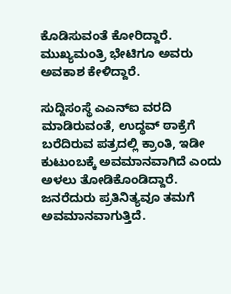ಕೊಡಿಸುವಂತೆ ಕೋರಿದ್ದಾರೆ. ಮುಖ್ಯಮಂತ್ರಿ ಭೇಟಿಗೂ ಅವರು ಅವಕಾಶ ಕೇಳಿದ್ದಾರೆ.

ಸುದ್ದಿಸಂಸ್ಥೆ ಎಎನ್ಐ ವರದಿ ಮಾಡಿರುವಂತೆ, ಉದ್ಧವ್ ಠಾಕ್ರೆಗೆ ಬರೆದಿರುವ ಪತ್ರದಲ್ಲಿ ಕ್ರಾಂತಿ, ಇಡೀ ಕುಟುಂಬಕ್ಕೆ ಅವಮಾನವಾಗಿದೆ ಎಂದು ಅಳಲು ತೋಡಿಕೊಂಡಿದ್ದಾರೆ. ಜನರೆದುರು ಪ್ರತಿನಿತ್ಯವೂ ತಮಗೆ ಅವಮಾನವಾಗುತ್ತಿದೆ.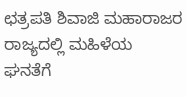ಛತ್ರಪತಿ ಶಿವಾಜಿ ಮಹಾರಾಜರ ರಾಜ್ಯದಲ್ಲಿ ಮಹಿಳೆಯ ಘನತೆಗೆ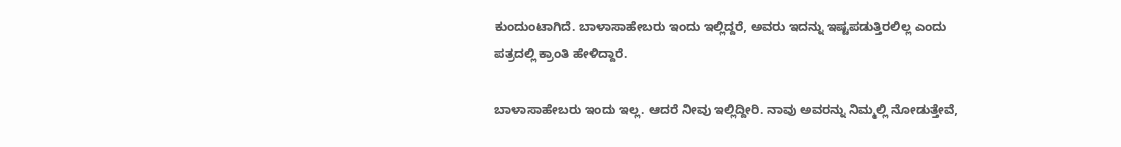ಕುಂದುಂಟಾಗಿದೆ. ಬಾಳಾಸಾಹೇಬರು ಇಂದು ಇಲ್ಲಿದ್ದರೆ, ಅವರು ಇದನ್ನು ಇಷ್ಟಪಡುತ್ತಿರಲಿಲ್ಲ ಎಂದು ಪತ್ರದಲ್ಲಿ ಕ್ರಾಂತಿ ಹೇಳಿದ್ದಾರೆ.

ಬಾಳಾಸಾಹೇಬರು ಇಂದು ಇಲ್ಲ. ಆದರೆ ನೀವು ಇಲ್ಲಿದ್ದೀರಿ. ನಾವು ಅವರನ್ನು ನಿಮ್ಮಲ್ಲಿ ನೋಡುತ್ತೇವೆ,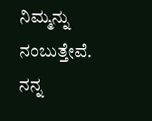ನಿಮ್ಮನ್ನು ನಂಬುತ್ತೇವೆ. ನನ್ನ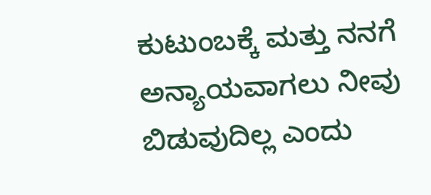ಕುಟುಂಬಕ್ಕೆ ಮತ್ತು ನನಗೆ ಅನ್ಯಾಯವಾಗಲು ನೀವು ಬಿಡುವುದಿಲ್ಲ ಎಂದು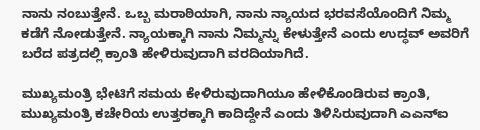ನಾನು ನಂಬುತ್ತೇನೆ. ಒಬ್ಬ ಮರಾಠಿಯಾಗಿ, ನಾನು ನ್ಯಾಯದ ಭರವಸೆಯೊಂದಿಗೆ ನಿಮ್ಮ ಕಡೆಗೆ ನೋಡುತ್ತೇನೆ. ನ್ಯಾಯಕ್ಕಾಗಿ ನಾನು ನಿಮ್ಮನ್ನು ಕೇಳುತ್ತೇನೆ ಎಂದು ಉದ್ಧವ್ ಅವರಿಗೆ ಬರೆದ ಪತ್ರದಲ್ಲಿ ಕ್ರಾಂತಿ ಹೇಳಿರುವುದಾಗಿ ವರದಿಯಾಗಿದೆ.

ಮುಖ್ಯಮಂತ್ರಿ ಭೇಟಿಗೆ ಸಮಯ ಕೇಳಿರುವುದಾಗಿಯೂ ಹೇಳಿಕೊಂಡಿರುವ ಕ್ರಾಂತಿ, ಮುಖ್ಯಮಂತ್ರಿ ಕಚೇರಿಯ ಉತ್ತರಕ್ಕಾಗಿ ಕಾದಿದ್ದೇನೆ ಎಂದು ತಿಳಿಸಿರುವುದಾಗಿ ಎಎನ್ಐ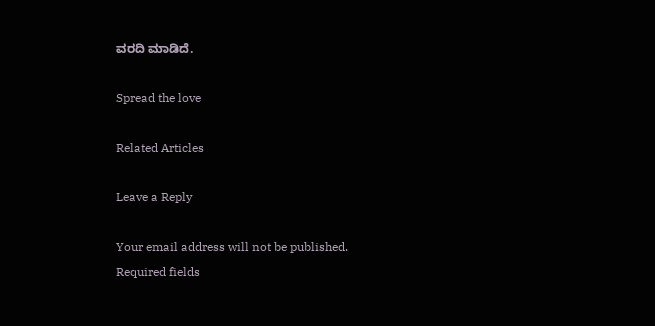ವರದಿ ಮಾಡಿದೆ.

Spread the love

Related Articles

Leave a Reply

Your email address will not be published. Required fields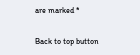are marked *

Back to top button